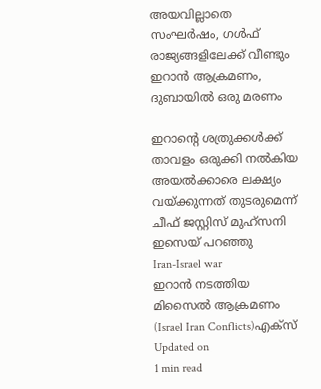അയവില്ലാതെ സംഘര്‍ഷം, ഗള്‍ഫ് രാജ്യങ്ങളിലേക്ക് വീണ്ടും ഇറാന്‍ ആക്രമണം, ദുബായില്‍ ഒരു മരണം

ഇറാന്റെ ശത്രുക്കള്‍ക്ക് താവളം ഒരുക്കി നല്‍കിയ അയല്‍ക്കാരെ ലക്ഷ്യം വയ്ക്കുന്നത് തുടരുമെന്ന് ചീഫ് ജസ്റ്റിസ് മുഹ്‌സനി ഇസെയ് പറഞ്ഞു
Iran-Israel war
ഇറാന്‍ നടത്തിയ മിസൈല്‍ ആക്രമണം (Israel Iran Conflicts)എക്‌സ്‌
Updated on
1 min read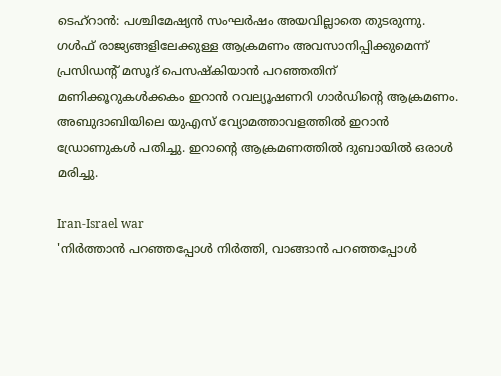ടെഹ്‌റാന്‍: പശ്ചിമേഷ്യന്‍ സംഘര്‍ഷം അയവില്ലാതെ തുടരുന്നു. ഗള്‍ഫ് രാജ്യങ്ങളിലേക്കുള്ള ആക്രമണം അവസാനിപ്പിക്കുമെന്ന് പ്രസിഡന്റ് മസൂദ് പെസഷ്‌കിയാന്‍ പറഞ്ഞതിന് മണിക്കൂറുകള്‍ക്കകം ഇറാന്‍ റവല്യൂഷണറി ഗാര്‍ഡിന്റെ ആക്രമണം. അബുദാബിയിലെ യുഎസ് വ്യോമത്താവളത്തില്‍ ഇറാന്‍ ഡ്രോണുകള്‍ പതിച്ചു. ഇറാന്റെ ആക്രമണത്തില്‍ ദുബായില്‍ ഒരാള്‍ മരിച്ചു.

Iran-Israel war
'നിര്‍ത്താന്‍ പറഞ്ഞപ്പോള്‍ നിര്‍ത്തി, വാങ്ങാന്‍ പറഞ്ഞപ്പോള്‍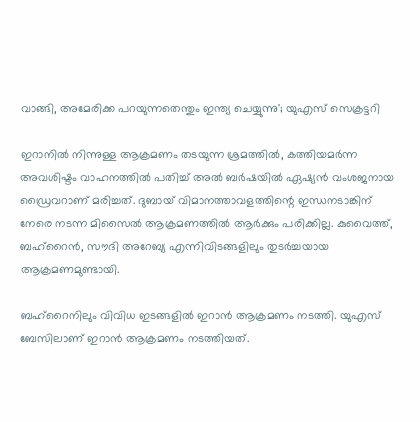വാങ്ങി, അമേരിക്ക പറയുന്നതെന്തും ഇന്ത്യ ചെയ്യുന്നു'; യുഎസ് സെക്രട്ടറി

ഇറാനില്‍ നിന്നുള്ള ആക്രമണം തടയുന്ന ശ്രമത്തില്‍, കത്തിയമര്‍ന്ന അവശിഷ്ടം വാഹനത്തില്‍ പതിച്ച് അല്‍ ബര്‍ഷയില്‍ ഏഷ്യന്‍ വംശജനായ ഡ്രൈവറാണ് മരിച്ചത്. ദുബായ് വിമാനത്താവളത്തിന്റെ ഇന്ധനടാങ്കിന് നേരെ നടന്ന മിസൈല്‍ ആക്രമണത്തില്‍ ആര്‍ക്കും പരിക്കില്ല. കുവൈത്ത്, ബഹ്‌റൈന്‍, സൗദി അറേബ്യ എന്നിവിടങ്ങളിലും തുടര്‍ച്ചയായ ആക്രമണമുണ്ടായി.

ബഹ്റൈനിലും വിവിധ ഇടങ്ങളില്‍ ഇറാന്‍ ആക്രമണം നടത്തി. യുഎസ് ബേസിലാണ് ഇറാന്‍ ആക്രമണം നടത്തിയത്.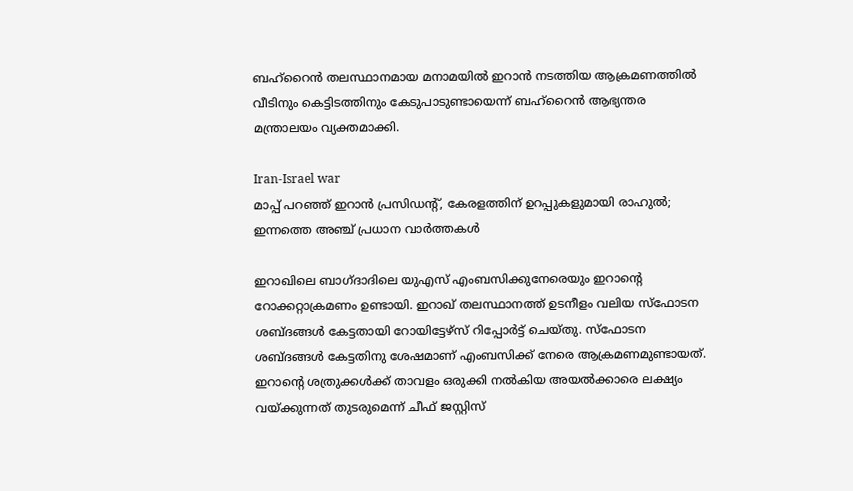ബഹ്റൈന്‍ തലസ്ഥാനമായ മനാമയില്‍ ഇറാന്‍ നടത്തിയ ആക്രമണത്തില്‍ വീടിനും കെട്ടിടത്തിനും കേടുപാടുണ്ടായെന്ന് ബഹ്റൈന്‍ ആഭ്യന്തര മന്ത്രാലയം വ്യക്തമാക്കി.

Iran-Israel war
മാപ്പ് പറഞ്ഞ് ഇറാന്‍ പ്രസിഡന്റ്, കേരളത്തിന് ഉറപ്പുകളുമായി രാഹുല്‍; ഇന്നത്തെ അഞ്ച് പ്രധാന വാര്‍ത്തകള്‍

ഇറാഖിലെ ബാഗ്ദാദിലെ യുഎസ് എംബസിക്കുനേരെയും ഇറാന്റെ റോക്കറ്റാക്രമണം ഉണ്ടായി. ഇറാഖ് തലസ്ഥാനത്ത് ഉടനീളം വലിയ സ്ഫോടന ശബ്ദങ്ങള്‍ കേട്ടതായി റോയിട്ടേഴ്സ് റിപ്പോര്‍ട്ട് ചെയ്തു. സ്‌ഫോടന ശബ്ദങ്ങള്‍ കേട്ടതിനു ശേഷമാണ് എംബസിക്ക് നേരെ ആക്രമണമുണ്ടായത്. ഇറാന്റെ ശത്രുക്കള്‍ക്ക് താവളം ഒരുക്കി നല്‍കിയ അയല്‍ക്കാരെ ലക്ഷ്യം വയ്ക്കുന്നത് തുടരുമെന്ന് ചീഫ് ജസ്റ്റിസ്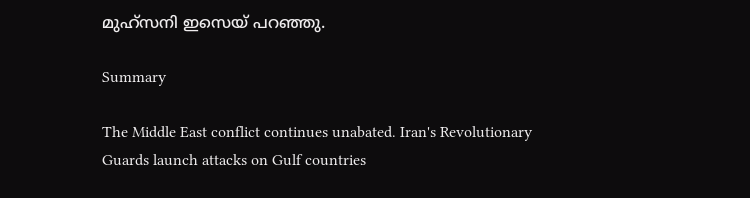മുഹ്‌സനി ഇസെയ് പറഞ്ഞു.

Summary

The Middle East conflict continues unabated. Iran's Revolutionary Guards launch attacks on Gulf countries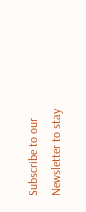Subscribe to our Newsletter to stay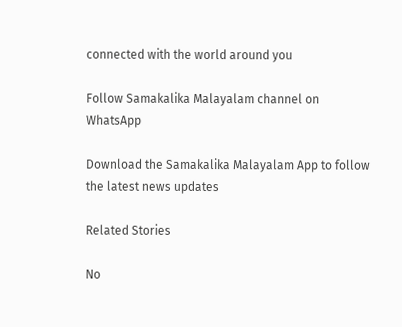connected with the world around you

Follow Samakalika Malayalam channel on WhatsApp

Download the Samakalika Malayalam App to follow the latest news updates

Related Stories

No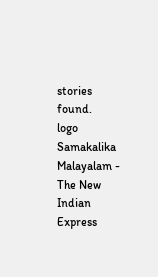stories found.
logo
Samakalika Malayalam - The New Indian Express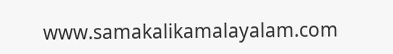www.samakalikamalayalam.com